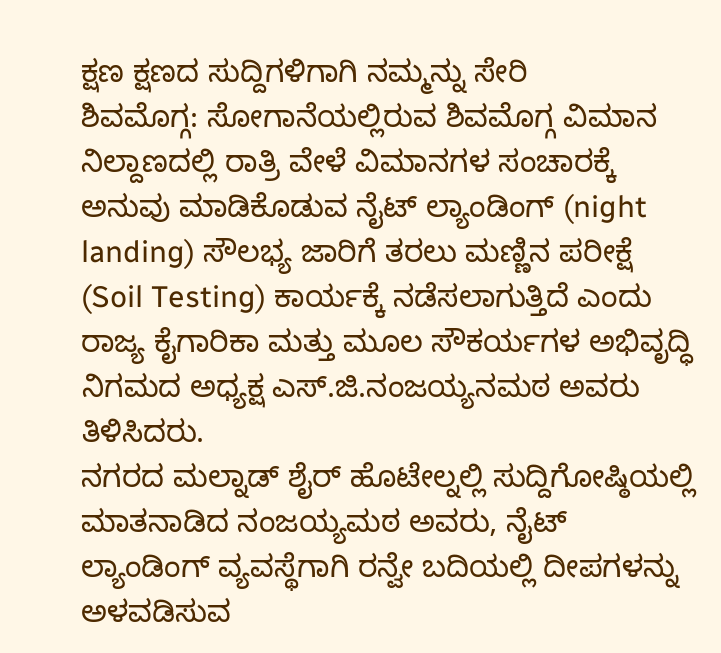ಕ್ಷಣ ಕ್ಷಣದ ಸುದ್ದಿಗಳಿಗಾಗಿ ನಮ್ಮನ್ನು ಸೇರಿ
ಶಿವಮೊಗ್ಗ: ಸೋಗಾನೆಯಲ್ಲಿರುವ ಶಿವಮೊಗ್ಗ ವಿಮಾನ ನಿಲ್ದಾಣದಲ್ಲಿ ರಾತ್ರಿ ವೇಳೆ ವಿಮಾನಗಳ ಸಂಚಾರಕ್ಕೆ ಅನುವು ಮಾಡಿಕೊಡುವ ನೈಟ್ ಲ್ಯಾಂಡಿಂಗ್ (night landing) ಸೌಲಭ್ಯ ಜಾರಿಗೆ ತರಲು ಮಣ್ಣಿನ ಪರೀಕ್ಷೆ (Soil Testing) ಕಾರ್ಯಕ್ಕೆ ನಡೆಸಲಾಗುತ್ತಿದೆ ಎಂದು ರಾಜ್ಯ ಕೈಗಾರಿಕಾ ಮತ್ತು ಮೂಲ ಸೌಕರ್ಯಗಳ ಅಭಿವೃದ್ಧಿ ನಿಗಮದ ಅಧ್ಯಕ್ಷ ಎಸ್.ಜಿ.ನಂಜಯ್ಯನಮಠ ಅವರು ತಿಳಿಸಿದರು.
ನಗರದ ಮಲ್ನಾಡ್ ಶೈರ್ ಹೊಟೇಲ್ನಲ್ಲಿ ಸುದ್ದಿಗೋಷ್ಠಿಯಲ್ಲಿ ಮಾತನಾಡಿದ ನಂಜಯ್ಯಮಠ ಅವರು, ನೈಟ್ ಲ್ಯಾಂಡಿಂಗ್ ವ್ಯವಸ್ಥೆಗಾಗಿ ರನ್ವೇ ಬದಿಯಲ್ಲಿ ದೀಪಗಳನ್ನು ಅಳವಡಿಸುವ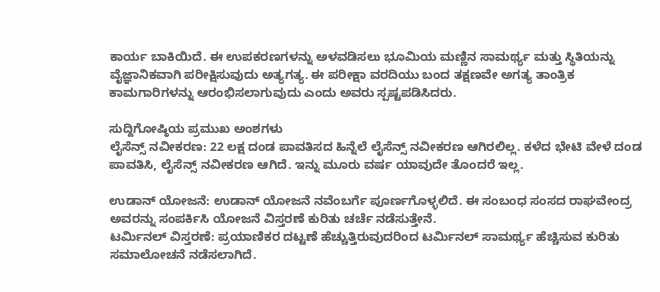ಕಾರ್ಯ ಬಾಕಿಯಿದೆ. ಈ ಉಪಕರಣಗಳನ್ನು ಅಳವಡಿಸಲು ಭೂಮಿಯ ಮಣ್ಣಿನ ಸಾಮರ್ಥ್ಯ ಮತ್ತು ಸ್ಥಿತಿಯನ್ನು ವೈಜ್ಞಾನಿಕವಾಗಿ ಪರೀಕ್ಷಿಸುವುದು ಅತ್ಯಗತ್ಯ. ಈ ಪರೀಕ್ಷಾ ವರದಿಯು ಬಂದ ತಕ್ಷಣವೇ ಅಗತ್ಯ ತಾಂತ್ರಿಕ ಕಾಮಗಾರಿಗಳನ್ನು ಆರಂಭಿಸಲಾಗುವುದು ಎಂದು ಅವರು ಸ್ಪಷ್ಟಪಡಿಸಿದರು.

ಸುದ್ದಿಗೋಷ್ಠಿಯ ಪ್ರಮುಖ ಅಂಶಗಳು
ಲೈಸೆನ್ಸ್ ನವೀಕರಣ: 22 ಲಕ್ಷ ದಂಡ ಪಾವತಿಸದ ಹಿನ್ನೆಲೆ ಲೈಸೆನ್ಸ್ ನವೀಕರಣ ಆಗಿರಲಿಲ್ಲ. ಕಳೆದ ಭೇಟಿ ವೇಳೆ ದಂಡ ಪಾವತಿಸಿ, ಲೈಸೆನ್ಸ್ ನವೀಕರಣ ಆಗಿದೆ. ಇನ್ನು ಮೂರು ವರ್ಷ ಯಾವುದೇ ತೊಂದರೆ ಇಲ್ಲ.

ಉಡಾನ್ ಯೋಜನೆ: ಉಡಾನ್ ಯೋಜನೆ ನವೆಂಬರ್ಗೆ ಪೂರ್ಣಗೊಳ್ಳಲಿದೆ. ಈ ಸಂಬಂಧ ಸಂಸದ ರಾಘವೇಂದ್ರ ಅವರನ್ನು ಸಂಪರ್ಕಿಸಿ ಯೋಜನೆ ವಿಸ್ತರಣೆ ಕುರಿತು ಚರ್ಚೆ ನಡೆಸುತ್ತೇನೆ.
ಟರ್ಮಿನಲ್ ವಿಸ್ತರಣೆ: ಪ್ರಯಾಣಿಕರ ದಟ್ಟಣೆ ಹೆಚ್ಚುತ್ತಿರುವುದರಿಂದ ಟರ್ಮಿನಲ್ ಸಾಮರ್ಥ್ಯ ಹೆಚ್ಚಿಸುವ ಕುರಿತು ಸಮಾಲೋಚನೆ ನಡೆಸಲಾಗಿದೆ.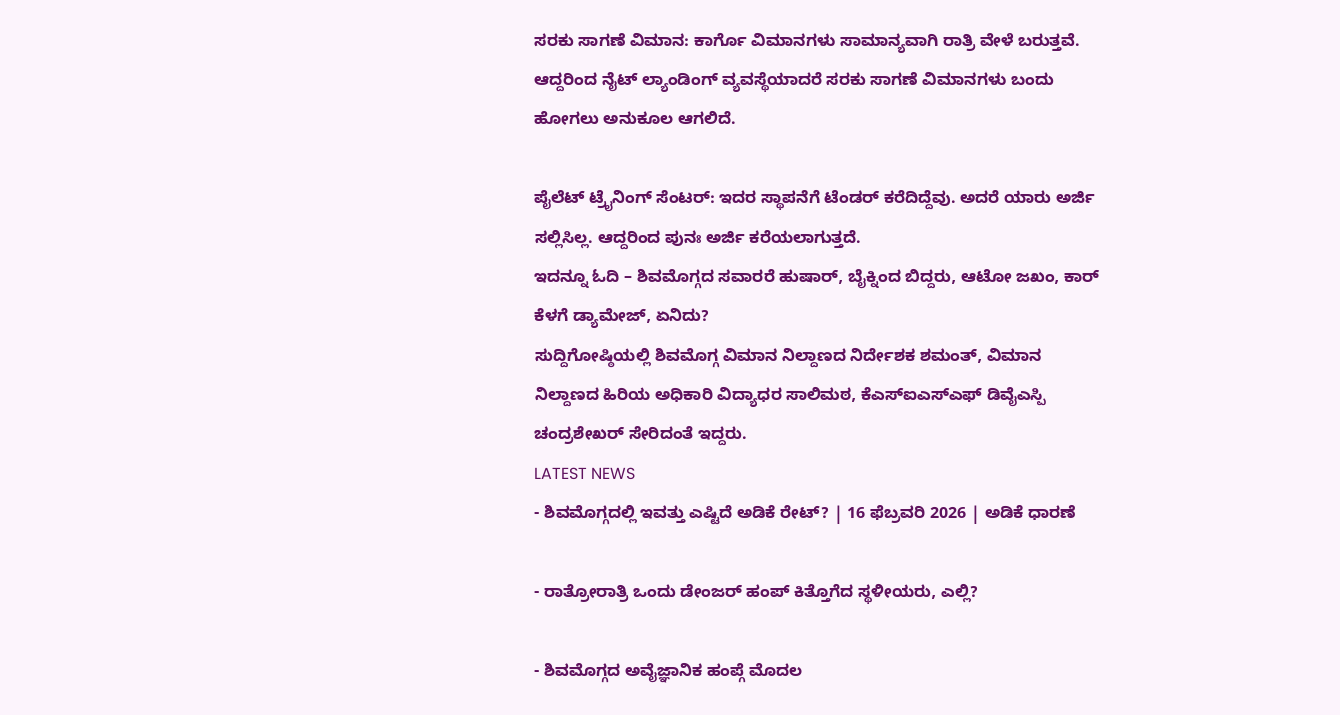ಸರಕು ಸಾಗಣೆ ವಿಮಾನ: ಕಾರ್ಗೊ ವಿಮಾನಗಳು ಸಾಮಾನ್ಯವಾಗಿ ರಾತ್ರಿ ವೇಳೆ ಬರುತ್ತವೆ. ಆದ್ದರಿಂದ ನೈಟ್ ಲ್ಯಾಂಡಿಂಗ್ ವ್ಯವಸ್ಥೆಯಾದರೆ ಸರಕು ಸಾಗಣೆ ವಿಮಾನಗಳು ಬಂದು ಹೋಗಲು ಅನುಕೂಲ ಆಗಲಿದೆ.

ಪೈಲೆಟ್ ಟ್ರೈನಿಂಗ್ ಸೆಂಟರ್: ಇದರ ಸ್ಥಾಪನೆಗೆ ಟೆಂಡರ್ ಕರೆದಿದ್ದೆವು. ಅದರೆ ಯಾರು ಅರ್ಜಿ ಸಲ್ಲಿಸಿಲ್ಲ. ಆದ್ದರಿಂದ ಪುನಃ ಅರ್ಜಿ ಕರೆಯಲಾಗುತ್ತದೆ.
ಇದನ್ನೂ ಓದಿ – ಶಿವಮೊಗ್ಗದ ಸವಾರರೆ ಹುಷಾರ್, ಬೈಕ್ನಿಂದ ಬಿದ್ದರು, ಆಟೋ ಜಖಂ, ಕಾರ್ ಕೆಳಗೆ ಡ್ಯಾಮೇಜ್, ಏನಿದು?
ಸುದ್ದಿಗೋಷ್ಠಿಯಲ್ಲಿ ಶಿವಮೊಗ್ಗ ವಿಮಾನ ನಿಲ್ದಾಣದ ನಿರ್ದೇಶಕ ಶಮಂತ್, ವಿಮಾನ ನಿಲ್ದಾಣದ ಹಿರಿಯ ಅಧಿಕಾರಿ ವಿದ್ಯಾಧರ ಸಾಲಿಮಠ, ಕೆಎಸ್ಐಎಸ್ಎಫ್ ಡಿವೈಎಸ್ಪಿ ಚಂದ್ರಶೇಖರ್ ಸೇರಿದಂತೆ ಇದ್ದರು.
LATEST NEWS
- ಶಿವಮೊಗ್ಗದಲ್ಲಿ ಇವತ್ತು ಎಷ್ಟಿದೆ ಅಡಿಕೆ ರೇಟ್? | 16 ಫೆಬ್ರವರಿ 2026 | ಅಡಿಕೆ ಧಾರಣೆ

- ರಾತ್ರೋರಾತ್ರಿ ಒಂದು ಡೇಂಜರ್ ಹಂಪ್ ಕಿತ್ತೊಗೆದ ಸ್ಥಳೀಯರು, ಎಲ್ಲಿ?

- ಶಿವಮೊಗ್ಗದ ಅವೈಜ್ಞಾನಿಕ ಹಂಪ್ಗೆ ಮೊದಲ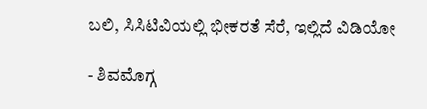ಬಲಿ, ಸಿಸಿಟಿವಿಯಲ್ಲಿ ಭೀಕರತೆ ಸೆರೆ, ಇಲ್ಲಿದೆ ವಿಡಿಯೋ

- ಶಿವಮೊಗ್ಗ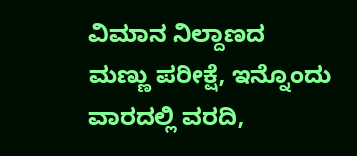ವಿಮಾನ ನಿಲ್ದಾಣದ ಮಣ್ಣು ಪರೀಕ್ಷೆ, ಇನ್ನೊಂದು ವಾರದಲ್ಲಿ ವರದಿ,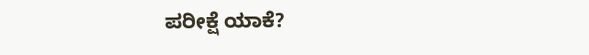ಪರೀಕ್ಷೆ ಯಾಕೆ?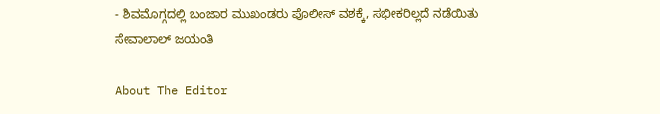- ಶಿವಮೊಗ್ಗದಲ್ಲಿ ಬಂಜಾರ ಮುಖಂಡರು ಪೊಲೀಸ್ ವಶಕ್ಕೆ, ಸಭೀಕರಿಲ್ಲದೆ ನಡೆಯಿತು ಸೇವಾಲಾಲ್ ಜಯಂತಿ

About The Editor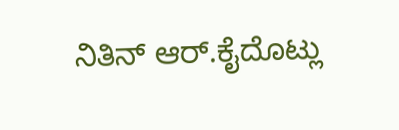ನಿತಿನ್ ಆರ್.ಕೈದೊಟ್ಲು